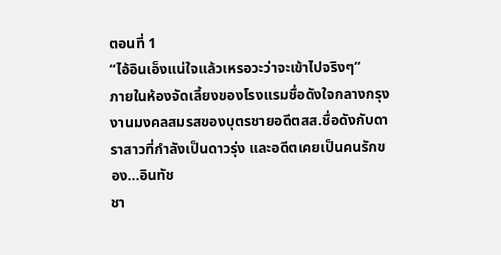ตอนที่ 1
“ไอ้อินเอ็งแน่ใจแล้วเหรอวะว่าจะเข้าไปจริงๆ”
ภายในห้องจัดเลี้ยงของโรงแรมชื่อดังใจกลางกรุง งานมงคลสมรสของบุตรชายอดีตสส.ชื่อดังกับดาราสาวที่กำลังเป็นดาวรุ่ง และอดีตเคยเป็นคนรักของ...อินทัช
ชา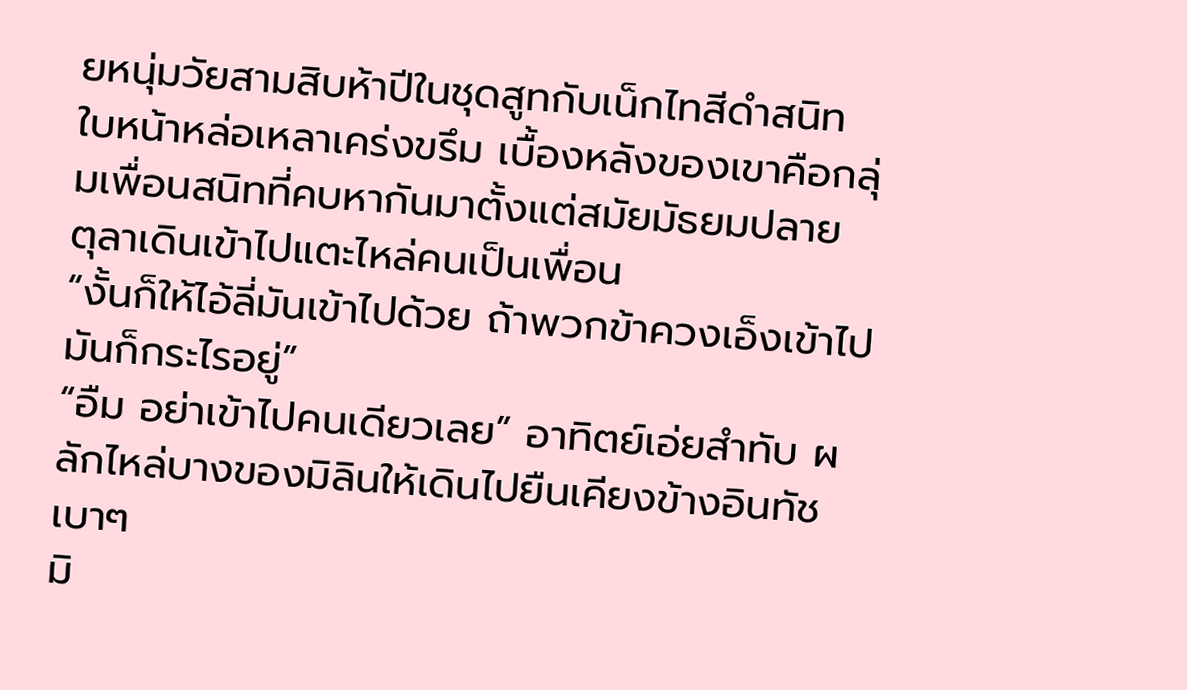ยหนุ่มวัยสามสิบห้าปีในชุดสูทกับเน็กไทสีดำสนิท ใบหน้าหล่อเหลาเคร่งขรึม เบื้องหลังของเขาคือกลุ่มเพื่อนสนิทที่คบหากันมาตั้งแต่สมัยมัธยมปลาย
ตุลาเดินเข้าไปแตะไหล่คนเป็นเพื่อน
“งั้นก็ให้ไอ้ลี่มันเข้าไปด้วย ถ้าพวกข้าควงเอ็งเข้าไปมันก็กระไรอยู่”
“อืม อย่าเข้าไปคนเดียวเลย” อาทิตย์เอ่ยสำทับ ผลักไหล่บางของมิลินให้เดินไปยืนเคียงข้างอินทัชเบาๆ
มิ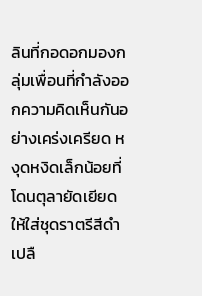ลินที่กอดอกมองกลุ่มเพื่อนที่กำลังออกความคิดเห็นกันอย่างเคร่งเครียด หงุดหงิดเล็กน้อยที่โดนตุลายัดเยียดให้ใส่ชุดราตรีสีดำเปลื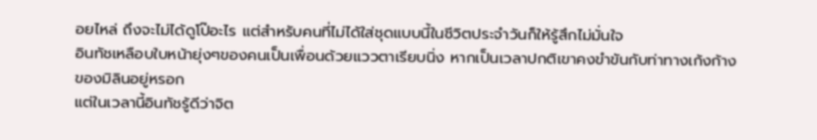อยไหล่ ถึงจะไม่ได้ดูโป๊อะไร แต่สำหรับคนที่ไม่ได้ใส่ชุดแบบนี้ในชีวิตประจำวันก็ให้รู้สึกไม่มั่นใจ
อินทัชเหลือบใบหน้ายุ่งๆของคนเป็นเพื่อนด้วยแววตาเรียบนิ่ง หากเป็นเวลาปกติเขาคงขำขันกับท่าทางเก้งก้างของมิลินอยู่หรอก
แต่ในเวลานี้อินทัชรู้ดีว่าจิต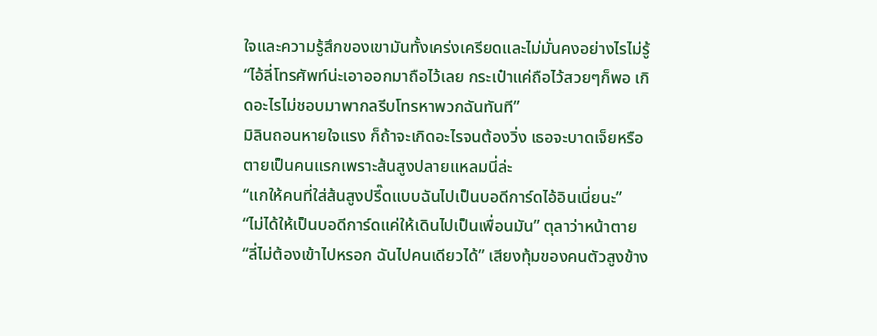ใจและความรู้สึกของเขามันทั้งเคร่งเครียดและไม่มั่นคงอย่างไรไม่รู้
“ไอ้ลี่โทรศัพท์น่ะเอาออกมาถือไว้เลย กระเป๋าแค่ถือไว้สวยๆก็พอ เกิดอะไรไม่ชอบมาพากลรีบโทรหาพวกฉันทันที”
มิลินถอนหายใจแรง ก็ถ้าจะเกิดอะไรจนต้องวิ่ง เธอจะบาดเจ็ยหรือตายเป็นคนแรกเพราะส้นสูงปลายแหลมนี่ล่ะ
“แกให้คนที่ใส่ส้นสูงปรี๊ดแบบฉันไปเป็นบอดีการ์ดไอ้อินเนี่ยนะ”
“ไม่ได้ให้เป็นบอดีการ์ดแค่ให้เดินไปเป็นเพื่อนมัน” ตุลาว่าหน้าตาย
“ลี่ไม่ต้องเข้าไปหรอก ฉันไปคนเดียวได้” เสียงทุ้มของคนตัวสูงข้าง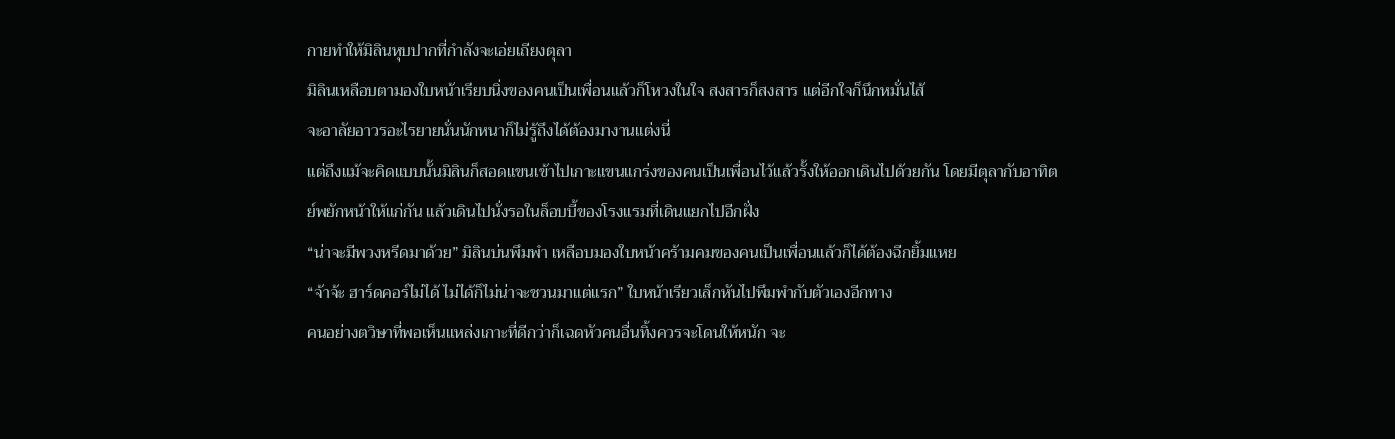กายทำให้มิลินหุบปากที่กำลังจะเอ่ยเถียงตุลา
มิลินเหลือบตามองใบหน้าเรียบนิ่งของคนเป็นเพื่อนแล้วก็โหวงในใจ สงสารก็สงสาร แต่อีกใจก็นึกหมั่นไส้
จะอาลัยอาวรอะไรยายนั่นนักหนาก็ไม่รู้ถึงได้ต้องมางานแต่งนี่
แต่ถึงแม้จะคิดแบบนั้นมิลินก็สอดแขนเข้าไปเกาะแขนแกร่งของคนเป็นเพื่อนไว้แล้วรั้งให้ออกเดินไปด้วยกัน โดยมีตุลากับอาทิตย์พยักหน้าให้แก่กัน แล้วเดินไปนั่งรอในล็อบบี้ของโรงแรมที่เดินแยกไปอีกฝั่ง
“น่าจะมีพวงหรีดมาด้วย” มิลินบ่นพึมพำ เหลือบมองใบหน้าคร้ามคมของคนเป็นเพื่อนแล้วก็ได้ต้องฉีกยิ้มแหย
“จ้าจ้ะ ฮาร์ดคอร์ไม่ได้ ไม่ได้ก็ไม่น่าจะชวนมาแต่แรก” ใบหน้าเรียวเล็กหันไปพึมพำกับตัวเองอีกทาง
คนอย่างตวิษาที่พอเห็นแหล่งเกาะที่ดีกว่าก็เฉดหัวคนอื่นทิ้งควรจะโดนให้หนัก จะ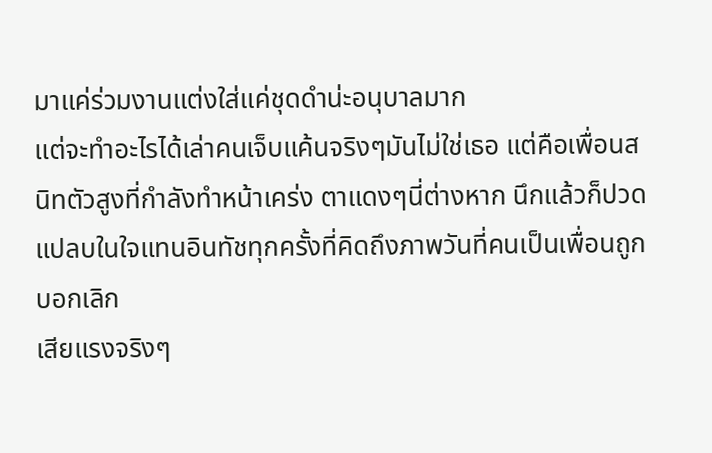มาแค่ร่วมงานแต่งใส่แค่ชุดดำน่ะอนุบาลมาก
แต่จะทำอะไรได้เล่าคนเจ็บแค้นจริงๆมันไม่ใช่เธอ แต่คือเพื่อนสนิทตัวสูงที่กำลังทำหน้าเคร่ง ตาแดงๆนี่ต่างหาก นึกแล้วก็ปวดแปลบในใจแทนอินทัชทุกครั้งที่คิดถึงภาพวันที่คนเป็นเพื่อนถูกบอกเลิก
เสียแรงจริงๆ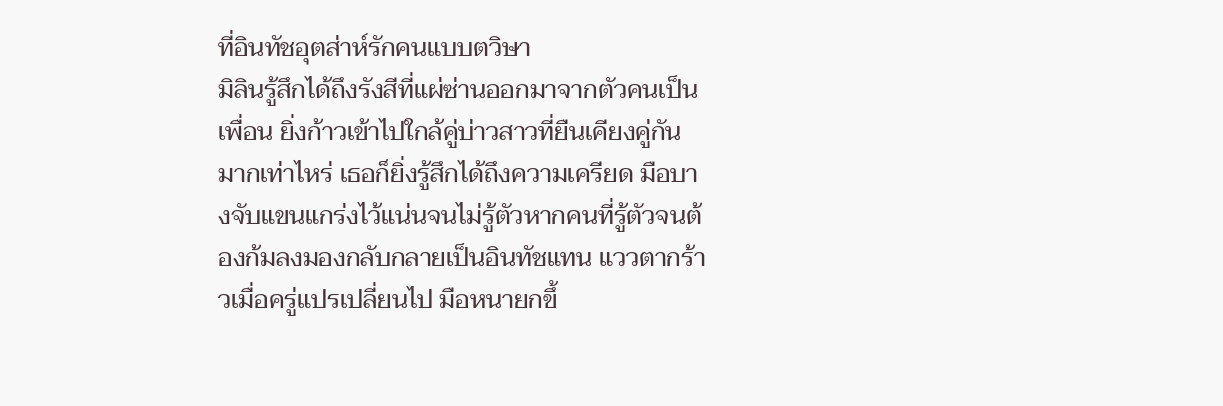ที่อินทัชอุตส่าห์รักคนแบบตวิษา
มิลินรู้สึกได้ถึงรังสีที่แผ่ซ่านออกมาจากตัวคนเป็นเพื่อน ยิ่งก้าวเข้าไปใกล้คู่บ่าวสาวที่ยืนเคียงคู่กันมากเท่าไหร่ เธอก็ยิ่งรู้สึกได้ถึงความเครียด มือบางจับแขนแกร่งไว้แน่นจนไม่รู้ตัวหากคนที่รู้ตัวจนต้องก้มลงมองกลับกลายเป็นอินทัชแทน แววตากร้าวเมื่อครู่แปรเปลี่ยนไป มือหนายกขึ้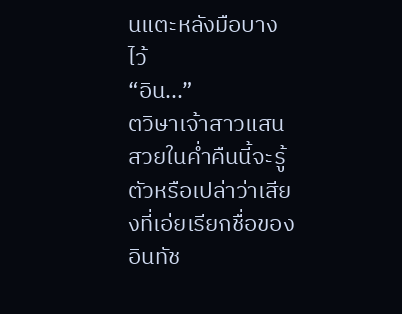นแตะหลังมือบางไว้
“อิน...”
ตวิษาเจ้าสาวแสนสวยในค่ำคืนนี้จะรู้ตัวหรือเปล่าว่าเสียงที่เอ่ยเรียกชื่อของอินทัช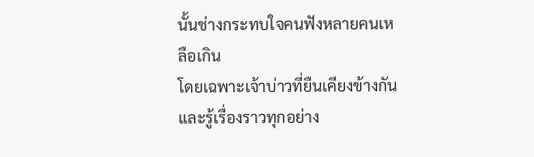นั้นช่างกระทบใจคนฟังหลายคนเหลือเกิน
โดยเฉพาะเจ้าบ่าวที่ยืนเคียงข้างกันและรู้เรื่องราวทุกอย่าง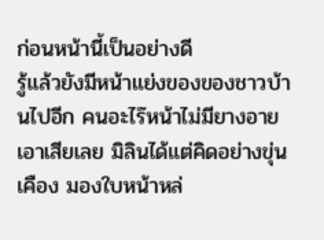ก่อนหน้านี้เป็นอย่างดี
รู้แล้วยังมีหน้าแย่งของของชาวบ้านไปอีก คนอะไร๊หน้าไม่มียางอายเอาเสียเลย มิลินได้แต่คิดอย่างขุ่นเคือง มองใบหน้าหล่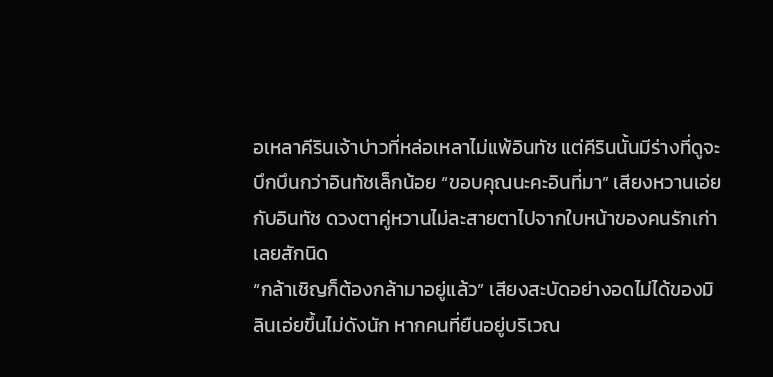อเหลาคีรินเจ้าบ่าวที่หล่อเหลาไม่แพ้อินทัช แต่คีรินนั้นมีร่างที่ดูจะบึกบึนกว่าอินทัชเล็กน้อย “ขอบคุณนะคะอินที่มา” เสียงหวานเอ่ยกับอินทัช ดวงตาคู่หวานไม่ละสายตาไปจากใบหน้าของคนรักเก่าเลยสักนิด
“กล้าเชิญก็ต้องกล้ามาอยู่แล้ว” เสียงสะบัดอย่างอดไม่ได้ของมิลินเอ่ยขึ้นไม่ดังนัก หากคนที่ยืนอยู่บริเวณ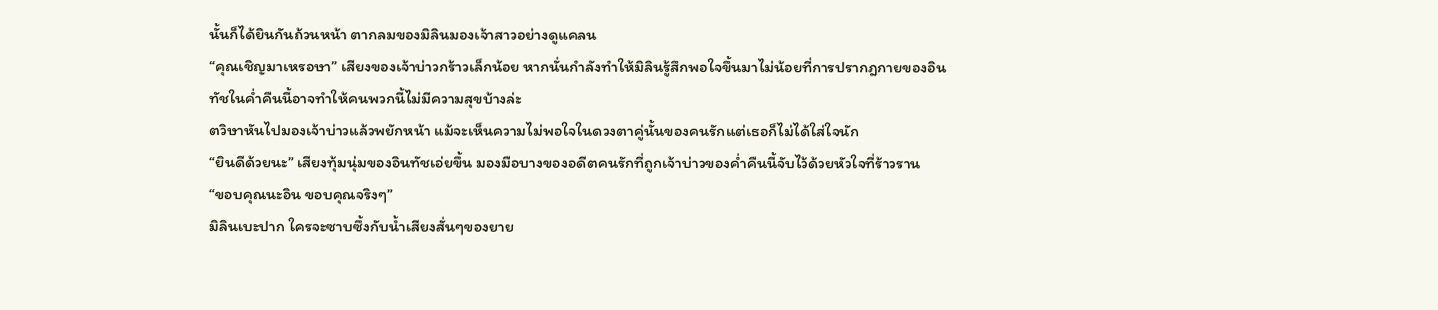นั้นก็ได้ยินกันถ้วนหน้า ตากลมของมิลินมองเจ้าสาวอย่างดูแคลน
“คุณเชิญมาเหรอษา” เสียงของเจ้าบ่าวกร้าวเล็กน้อย หากนั่นกำลังทำให้มิลินรู้สึกพอใจขึ้นมาไม่น้อยที่การปรากฎกายของอินทัชในค่ำคืนนี้อาจทำให้คนพวกนี้ไม่มีความสุขบ้างล่ะ
ตวิษาหันไปมองเจ้าบ่าวแล้วพยักหน้า แม้จะเห็นความไม่พอใจในดวงตาคู่นั้นของคนรักแต่เธอก็ไม่ได้ใส่ใจนัก
“ยินดีด้วยนะ” เสียงทุ้มนุ่มของอินทัชเอ่ยขึ้น มองมือบางของอดีตคนรักที่ถูกเจ้าบ่าวของค่ำคืนนี้จับไว้ด้วยหัวใจที่ร้าวราน
“ขอบคุณนะอิน ขอบคุณจริงๆ”
มิลินเบะปาก ใครจะซาบซึ้งกับน้ำเสียงสั่นๆของยาย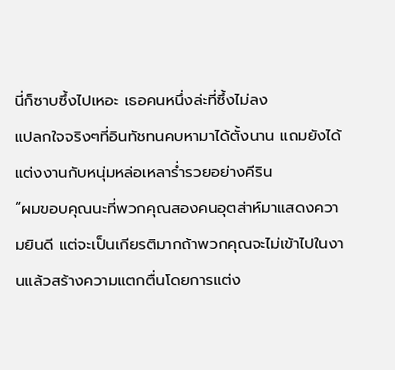นี่ก็ซาบซึ้งไปเหอะ เธอคนหนึ่งล่ะที่ซึ้งไม่ลง
แปลกใจจริงๆที่อินทัชทนคบหามาได้ตั้งนาน แถมยังได้แต่งงานกับหนุ่มหล่อเหลาร่ำรวยอย่างคีริน
“ผมขอบคุณนะที่พวกคุณสองคนอุตส่าห์มาแสดงความยินดี แต่จะเป็นเกียรติมากถ้าพวกคุณจะไม่เข้าไปในงานแล้วสร้างความแตกตื่นโดยการแต่ง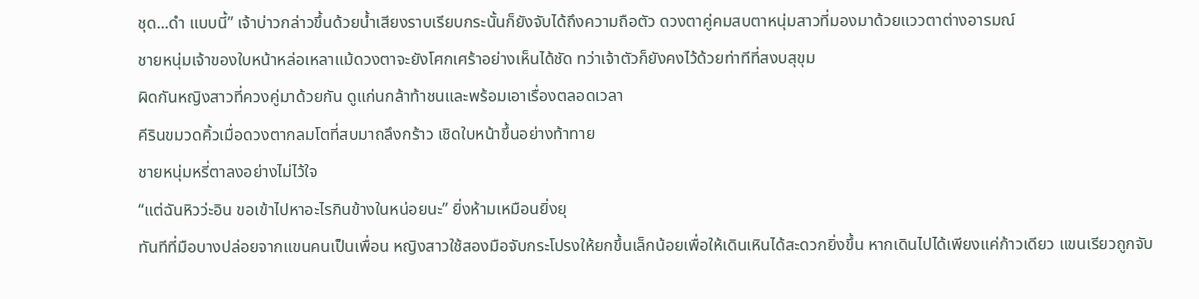ชุด...ดำ แบบนี้” เจ้าบ่าวกล่าวขึ้นด้วยน้ำเสียงราบเรียบกระนั้นก็ยังจับได้ถึงความถือตัว ดวงตาคู่คมสบตาหนุ่มสาวที่มองมาด้วยแววตาต่างอารมณ์
ชายหนุ่มเจ้าของใบหน้าหล่อเหลาแม้ดวงตาจะยังโศกเศร้าอย่างเห็นได้ชัด ทว่าเจ้าตัวก็ยังคงไว้ด้วยท่าทีที่สงบสุขุม
ผิดกันหญิงสาวที่ควงคู่มาด้วยกัน ดูแก่นกล้าท้าชนและพร้อมเอาเรื่องตลอดเวลา
คีรินขมวดคิ้วเมื่อดวงตากลมโตที่สบมาถลึงกร้าว เชิดใบหน้าขึ้นอย่างท้าทาย
ชายหนุ่มหรี่ตาลงอย่างไม่ไว้ใจ
“แต่ฉันหิวว่ะอิน ขอเข้าไปหาอะไรกินข้างในหน่อยนะ” ยิ่งห้ามเหมือนยิ่งยุ
ทันทีที่มือบางปล่อยจากแขนคนเป็นเพื่อน หญิงสาวใช้สองมือจับกระโปรงให้ยกขึ้นเล็กน้อยเพื่อให้เดินเหินได้สะดวกยิ่งขึ้น หากเดินไปได้เพียงแค่ก้าวเดียว แขนเรียวถูกจับ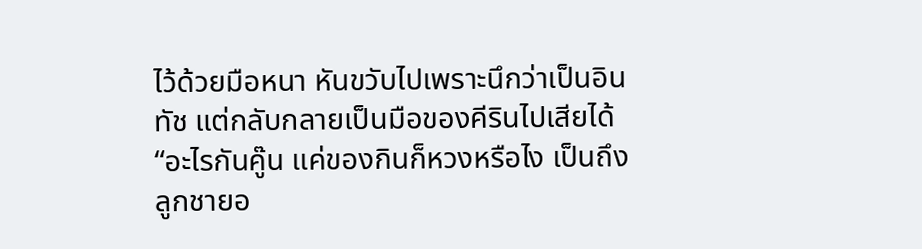ไว้ด้วยมือหนา หันขวับไปเพราะนึกว่าเป็นอินทัช แต่กลับกลายเป็นมือของคีรินไปเสียได้
“อะไรกันคู๊น แค่ของกินก็หวงหรือไง เป็นถึงลูกชายอ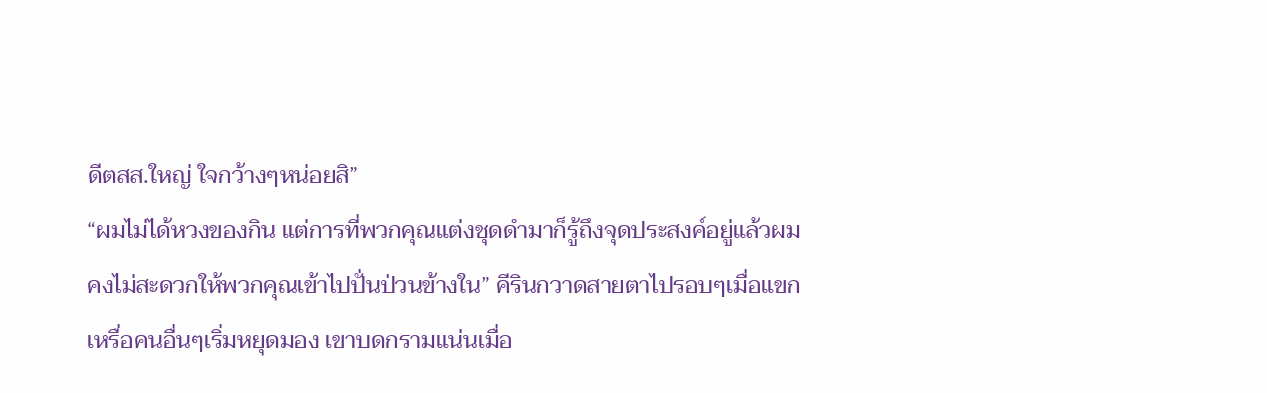ดีตสส.ใหญ่ ใจกว้างๆหน่อยสิ”
“ผมไม่ได้หวงของกิน แต่การที่พวกคุณแต่งชุดดำมาก็รู้ถึงจุดประสงค์อยู่แล้วผมคงไม่สะดวกให้พวกคุณเข้าไปปั่นป่วนข้างใน” คีรินกวาดสายตาไปรอบๆเมื่อแขกเหรื่อคนอื่นๆเริ่มหยุดมอง เขาบดกรามแน่นเมื่อ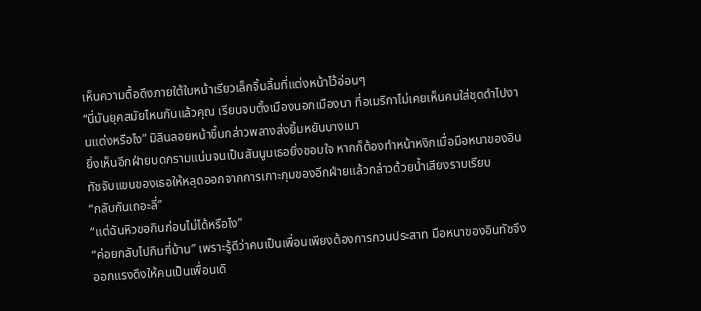เห็นความดื้อดึงภายใต้ใบหน้าเรียวเล็กจิ้มลิ้มที่แต่งหน้าไว้อ่อนๆ
“นี่มันยุคสมัยไหนกันแล้วคุณ เรียนจบตั้งเมืองนอกเมืองนา ที่อเมริกาไม่เคยเห็นคนใส่ชุดดำไปงานแต่งหรือไง” มิลินลอยหน้าขึ้นกล่าวพลางส่งยิ้มหยันบางเบา
ยิ่งเห็นอีกฝ่ายบดกรามแน่นจนเป็นสันนูนเธอยิ่งชอบใจ หากก็ต้องทำหน้าหงิกเมื่อมือหนาของอินทัชจับแขนของเธอให้หลุดออกจากการเกาะกุมของอีกฝ่ายแล้วกล่าวด้วยน้ำเสียงราบเรียบ
“กลับกันเถอะลี่”
“แต่ฉันหิวขอกินก่อนไม่ได้หรือไง”
“ค่อยกลับไปกินที่บ้าน” เพราะรู้ดีว่าคนเป็นเพื่อนเพียงต้องการกวนประสาท มือหนาของอินทัชจึงออกแรงดึงให้คนเป็นเพื่อนเดิ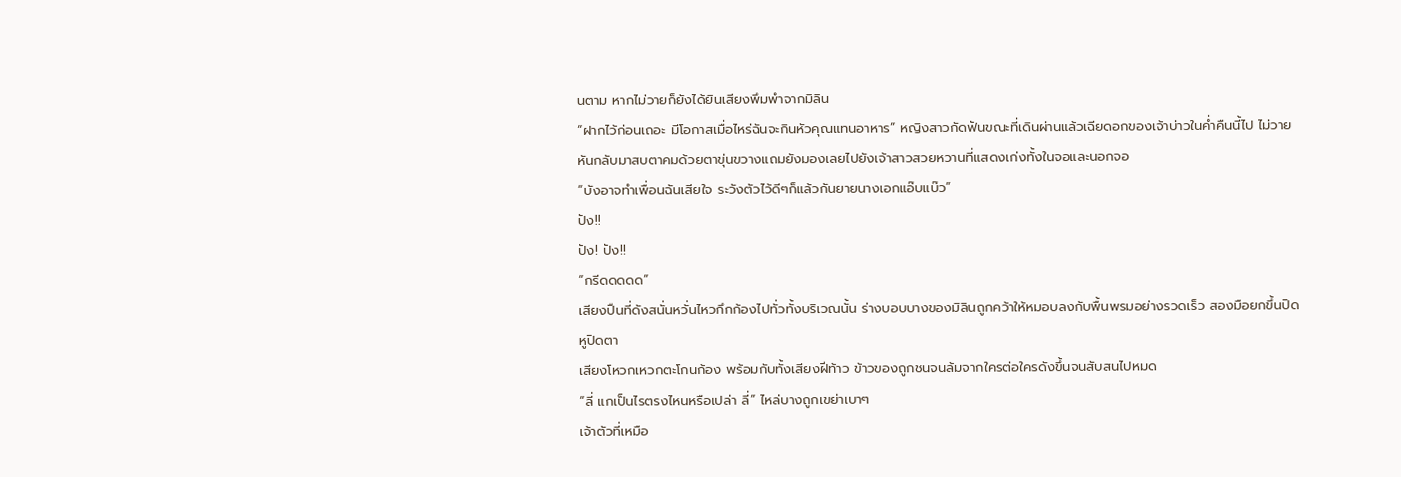นตาม หากไม่วายก็ยังได้ยินเสียงพึมพำจากมิลิน
“ฝากไว้ก่อนเถอะ มีโอกาสเมื่อไหร่ฉันจะกินหัวคุณแทนอาหาร” หญิงสาวกัดฟันขณะที่เดินผ่านแล้วเฉียดอกของเจ้าบ่าวในค่ำคืนนี้ไป ไม่วายหันกลับมาสบตาคมด้วยตาขุ่นขวางแถมยังมองเลยไปยังเจ้าสาวสวยหวานที่แสดงเก่งทั้งในจอและนอกจอ
“บังอาจทำเพื่อนฉันเสียใจ ระวังตัวไว้ดีๆก็แล้วกันยายนางเอกแอ๊บแบ๊ว”
ปัง!!
ปัง! ปัง!!
“กรีดดดดด”
เสียงปืนที่ดังสนั่นหวั่นไหวกึกก้องไปทั่วทั้งบริเวณนั้น ร่างบอบบางของมิลินถูกคว้าให้หมอบลงกับพื้นพรมอย่างรวดเร็ว สองมือยกขึ้นปิดหูปิดตา
เสียงโหวกเหวกตะโกนก้อง พร้อมกับทั้งเสียงฝีท้าว ข้าวของถูกชนจนล้มจากใครต่อใครดังขึ้นจนสับสนไปหมด
“ลี่ แกเป็นไรตรงไหนหรือเปล่า ลี่” ไหล่บางถูกเขย่าเบาๆ
เจ้าตัวที่เหมือ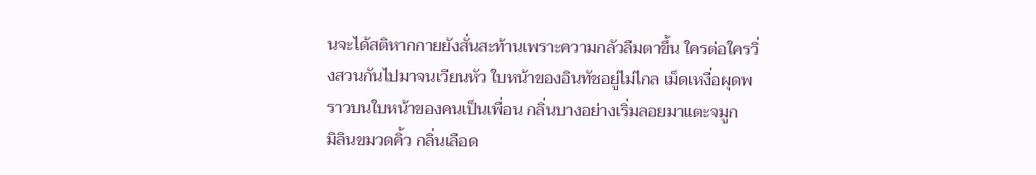นจะได้สติหากกายยังสั่นสะท้านเพราะความกลัวลืมตาขึ้น ใครต่อใครวิ่งสวนกันไปมาจนเวียนหัว ใบหน้าของอินทัชอยู่ไม่ไกล เม็ดเหงื่อผุดพราวบนใบหน้าของคนเป็นเพื่อน กลิ่นบางอย่างเริ่มลอยมาแตะจมูก
มิลินขมวดคิ้ว กลิ่นเลือด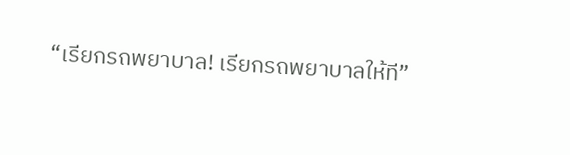“เรียกรถพยาบาล! เรียกรถพยาบาลให้ที”